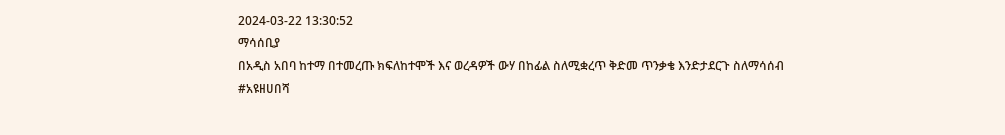2024-03-22 13:30:52
ማሳሰቢያ
በአዲስ አበባ ከተማ በተመረጡ ክፍለከተሞች እና ወረዳዎች ውሃ በከፊል ስለሚቋረጥ ቅድመ ጥንቃቄ እንድታደርጉ ስለማሳሰብ
#አዩዘሀበሻ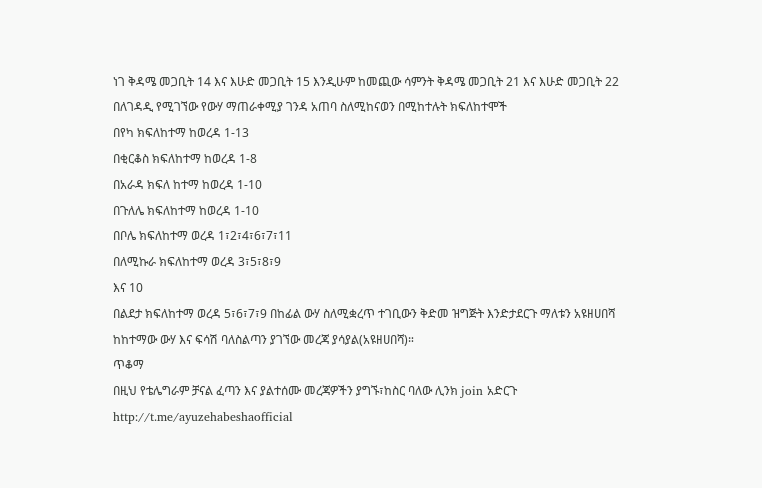ነገ ቅዳሜ መጋቢት 14 እና እሁድ መጋቢት 15 እንዲሁም ከመጪው ሳምንት ቅዳሜ መጋቢት 21 እና እሁድ መጋቢት 22 በለገዳዲ የሚገኘው የውሃ ማጠራቀሚያ ገንዳ አጠባ ስለሚከናወን በሚከተሉት ክፍለከተሞች
በየካ ክፍለከተማ ከወረዳ 1-13
በቂርቆስ ክፍለከተማ ከወረዳ 1-8
በአራዳ ክፍለ ከተማ ከወረዳ 1-10
በጉለሌ ክፍለከተማ ከወረዳ 1-10
በቦሌ ክፍለከተማ ወረዳ 1፣2፣4፣6፣7፣11
በለሚኩራ ክፍለከተማ ወረዳ 3፣5፣8፣9
እና 10
በልደታ ክፍለከተማ ወረዳ 5፣6፣7፣9 በከፊል ውሃ ስለሚቋረጥ ተገቢውን ቅድመ ዝግጅት እንድታደርጉ ማለቱን አዩዘሀበሻ ከከተማው ውሃ እና ፍሳሽ ባለስልጣን ያገኘው መረጃ ያሳያል(አዩዘሀበሻ)።
ጥቆማ
በዚህ የቴሌግራም ቻናል ፈጣን እና ያልተሰሙ መረጃዎችን ያግኙ፣ከስር ባለው ሊንክ join አድርጉ
http://t.me/ayuzehabeshaofficial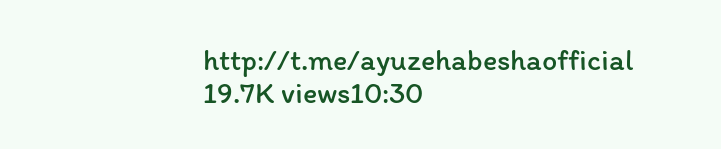http://t.me/ayuzehabeshaofficial
19.7K views10:30